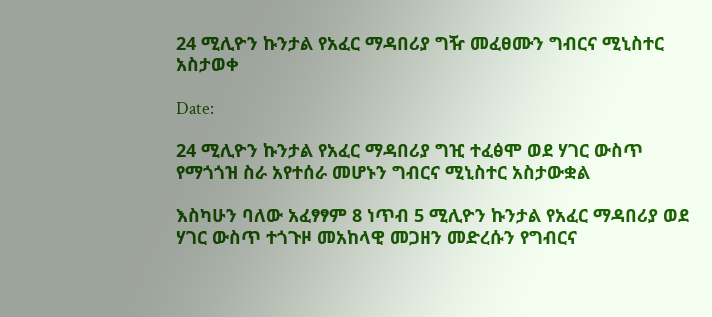24 ሚሊዮን ኩንታል የአፈር ማዳበሪያ ግዥ መፈፀሙን ግብርና ሚኒስተር አስታወቀ

Date:

24 ሚሊዮን ኩንታል የአፈር ማዳበሪያ ግዢ ተፈፅሞ ወደ ሃገር ውስጥ የማጎጎዝ ስራ አየተሰራ መሆኑን ግብርና ሚኒስተር አስታውቋል

እስካሁን ባለው አፈፃፃም 8 ነጥብ 5 ሚሊዮን ኩንታል የአፈር ማዳበሪያ ወደ ሃገር ውስጥ ተጎጉዞ መአከላዊ መጋዘን መድረሱን የግብርና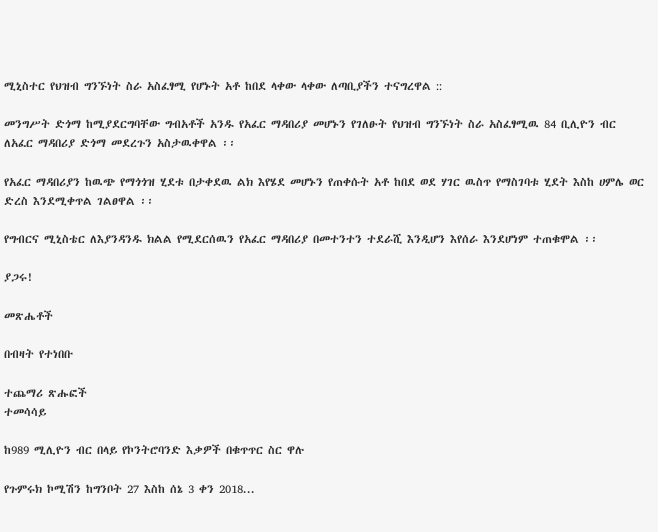ሚኒስተር የህዝብ ግንኙነት ስራ አስፈፃሚ የሆኑት አቶ ከበደ ላቀው ላቀው ለጣቢያችን ተናግረዋል ::

መንግሥት ድጎማ ከሚያደርግባቸው ግብአቶች አንዱ የአፈር ማዳበሪያ መሆኑን የገለፁት የህዝብ ግንኙነት ስራ አስፈፃሚዉ 84 ቢሊዮን ብር ለአፈር ማዳበሪያ ድጎማ መደረጉን አስታዉቀዋል ፡፡

የአፈር ማዳበሪያን ከዉጭ የማጎጎዝ ሂደቱ በታቀደዉ ልክ እየሄደ መሆኑን የጠቀሱት አቶ ከበደ ወደ ሃገር ዉስጥ የማስገባቱ ሂደት እስከ ሀምሌ ወር ድረስ እንደሚቀጥል ገልፀዋል ፡፡

የግብርና ሚኒስቴር ለእያንዳንዱ ክልል የሚደርሰዉን የአፈር ማዳበሪያ በመተንተን ተደራሺ እንዲሆን እየሰራ እንደሆነም ተጠቁሞል ፡፡

ያጋሩ!

መጽሔቶች

በብዛት የተነበቡ

ተጨማሪ ጽሑፎች
ተመሳሳይ

ከ989 ሚሊዮን ብር በላይ የኮንትሮባንድ እቃዎች በቁጥጥር ስር ዋሉ

የጉምሩክ ኮሚሽን ከግንቦት 27 እስከ ሰኔ 3 ቀን 2018...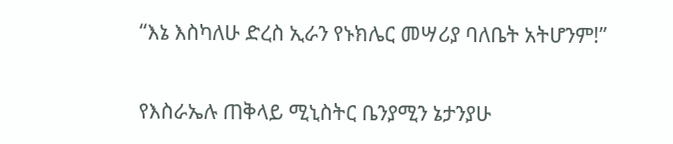“እኔ እስካለሁ ድረስ ኢራን የኑክሌር መሣሪያ ባለቤት አትሆንም!”

የእስራኤሉ ጠቅላይ ሚኒስትር ቤንያሚን ኔታንያሁ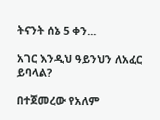ትናንት ሰኔ 5 ቀን...

አገር እንዲህ ዓይንህን ለአፈር ይባላል?

በተጀመረው የአለም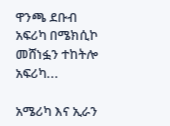ዋንጫ ደቡብ አፍሪካ በሜክሲኮ መሸነፏን ተከትሎ አፍሪካ...

አሜሪካ እና ኢራን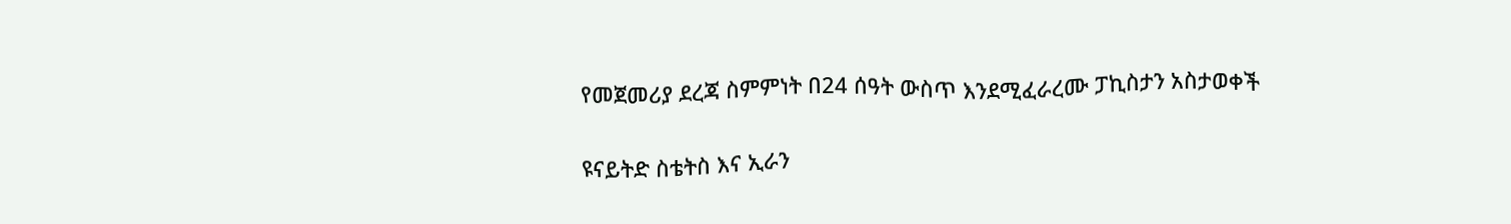የመጀመሪያ ደረጃ ስምምነት በ24 ሰዓት ውስጥ እንደሚፈራረሙ ፓኪስታን አስታወቀች

ዩናይትድ ስቴትስ እና ኢራን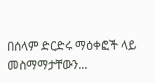በሰላም ድርድሩ ማዕቀፎች ላይ መስማማታቸውን...